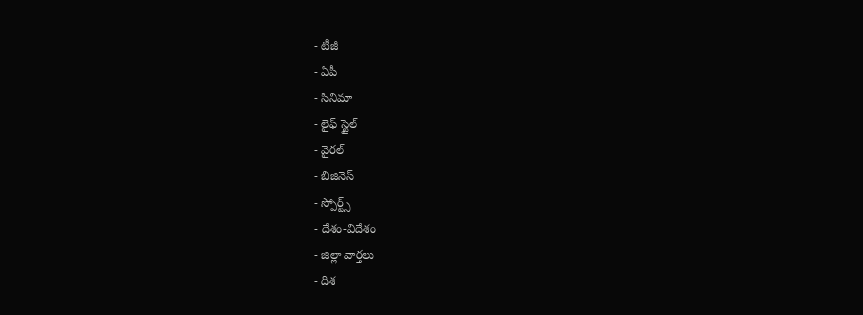- టీజీ
- ఏపీ
- సినిమా
- లైఫ్ స్టైల్
- వైరల్
- బిజినెస్
- స్పోర్ట్స్
- దేశం-విదేశం
- జిల్లా వార్తలు
- దిశ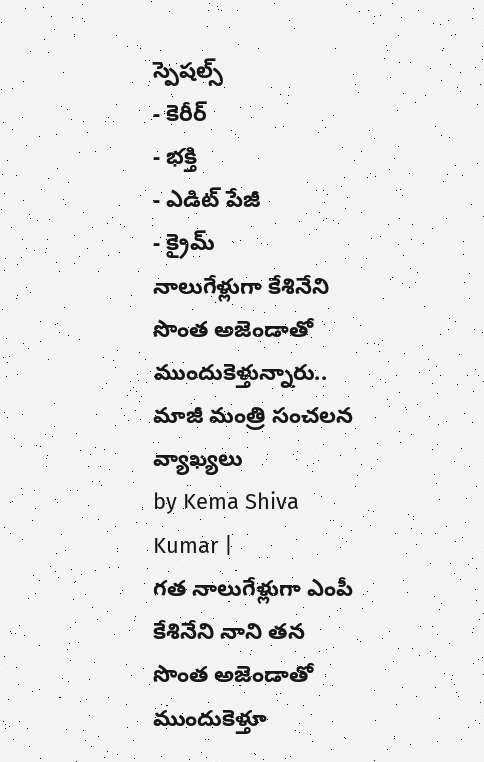స్పెషల్స్
- కెరీర్
- భక్తి
- ఎడిట్ పేజీ
- క్రైమ్
నాలుగేళ్లుగా కేశినేని సొంత అజెండాతో ముందుకెళ్తున్నారు.. మాజీ మంత్రి సంచలన వ్యాఖ్యలు
by Kema Shiva Kumar |
గత నాలుగేళ్లుగా ఎంపీ కేశినేని నాని తన సొంత అజెండాతో ముందుకెళ్తూ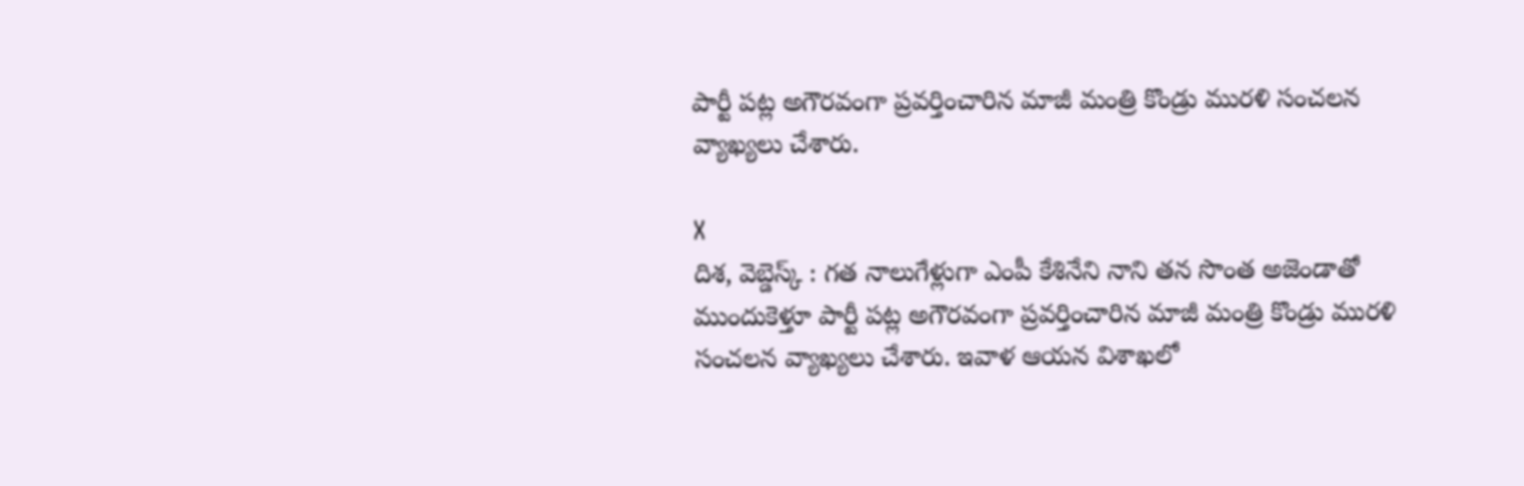పార్టీ పట్ల అగౌరవంగా ప్రవర్తించారిన మాజీ మంత్రి కొండ్రు మురళి సంచలన వ్యాఖ్యలు చేశారు.

X
దిశ, వెబ్డెస్క్ : గత నాలుగేళ్లుగా ఎంపీ కేశినేని నాని తన సొంత అజెండాతో ముందుకెళ్తూ పార్టీ పట్ల అగౌరవంగా ప్రవర్తించారిన మాజీ మంత్రి కొండ్రు మురళి సంచలన వ్యాఖ్యలు చేశారు. ఇవాళ ఆయన విశాఖలో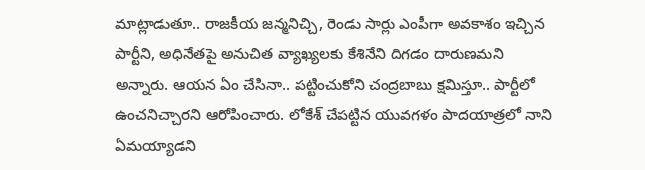మాట్లాడుతూ.. రాజకీయ జన్మనిచ్చి, రెండు సార్లు ఎంపీగా అవకాశం ఇచ్చిన పార్టీని, అధినేతపై అనుచిత వ్యాఖ్యలకు కేశినేని దిగడం దారుణమని అన్నారు. ఆయన ఏం చేసినా.. పట్టించుకోని చంద్రబాబు క్షమిస్తూ.. పార్టీలో ఉంచనిచ్చారని ఆరోపించారు. లోకేశ్ చేపట్టిన యువగళం పాదయాత్రలో నాని ఏమయ్యాడని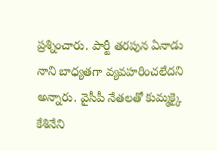ప్రశ్నించారు. పార్టీ తరపున ఏనాడు నాని బాధ్యతగా వ్యవహరించలేదని అన్నారు. వైసీపీ నేతలతో కుమ్మక్కై కేశినేని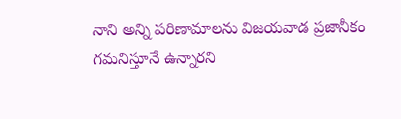నాని అన్ని పరిణామాలను విజయవాడ ప్రజానీకం గమనిస్తూనే ఉన్నారని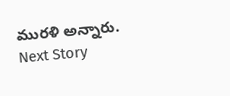మురళి అన్నారు.
Next Story